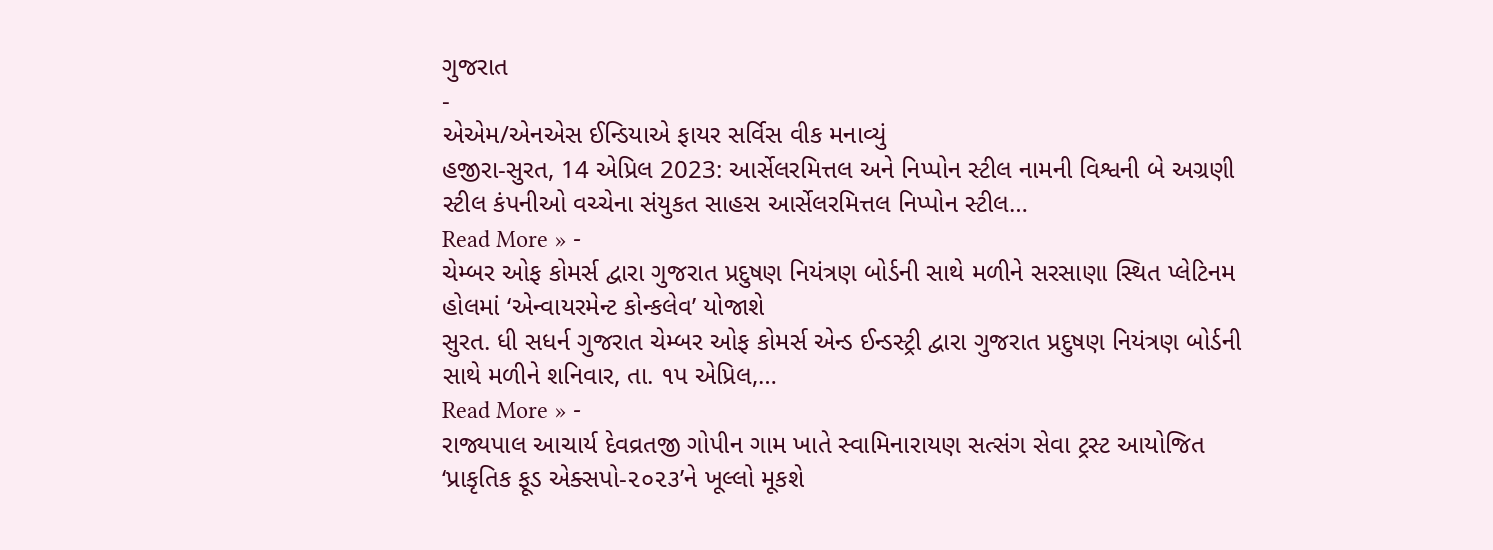ગુજરાત
-
એએમ/એનએસ ઈન્ડિયાએ ફાયર સર્વિસ વીક મનાવ્યું
હજીરા-સુરત, 14 એપ્રિલ 2023: આર્સેલરમિત્તલ અને નિપ્પોન સ્ટીલ નામની વિશ્વની બે અગ્રણી સ્ટીલ કંપનીઓ વચ્ચેના સંયુકત સાહસ આર્સેલરમિત્તલ નિપ્પોન સ્ટીલ…
Read More » -
ચેમ્બર ઓફ કોમર્સ દ્વારા ગુજરાત પ્રદુષણ નિયંત્રણ બોર્ડની સાથે મળીને સરસાણા સ્થિત પ્લેટિનમ હોલમાં ‘એન્વાયરમેન્ટ કોન્કલેવ’ યોજાશે
સુરત. ધી સધર્ન ગુજરાત ચેમ્બર ઓફ કોમર્સ એન્ડ ઈન્ડસ્ટ્રી દ્વારા ગુજરાત પ્રદુષણ નિયંત્રણ બોર્ડની સાથે મળીને શનિવાર, તા. ૧પ એપ્રિલ,…
Read More » -
રાજ્યપાલ આચાર્ય દેવવ્રતજી ગોપીન ગામ ખાતે સ્વામિનારાયણ સત્સંગ સેવા ટ્રસ્ટ આયોજિત ‘પ્રાકૃતિક ફૂડ એક્સપો-૨૦૨૩’ને ખૂલ્લો મૂકશે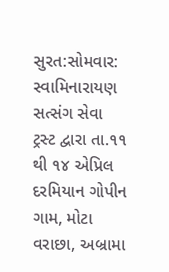સુરત:સોમવાર: સ્વામિનારાયણ સત્સંગ સેવા ટ્રસ્ટ દ્વારા તા.૧૧ થી ૧૪ એપ્રિલ દરમિયાન ગોપીન ગામ, મોટા વરાછા, અબ્રામા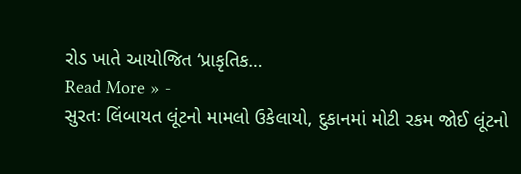રોડ ખાતે આયોજિત ‘પ્રાકૃતિક…
Read More » -
સુરતઃ લિંબાયત લૂંટનો મામલો ઉકેલાયો, દુકાનમાં મોટી રકમ જોઈ લૂંટનો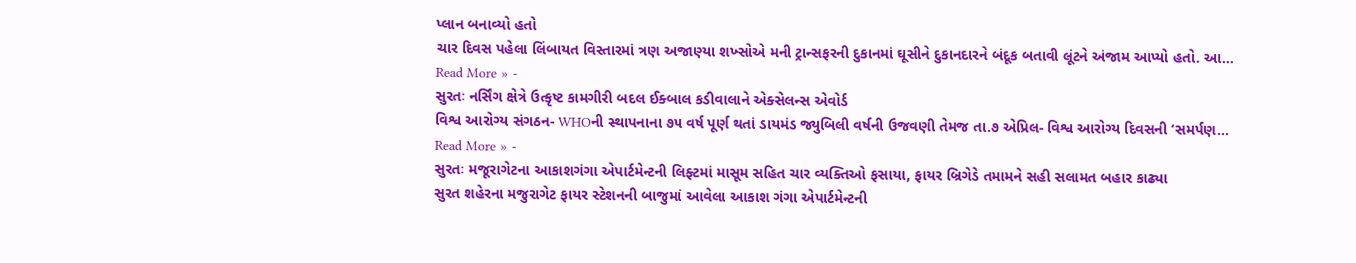પ્લાન બનાવ્યો હતો
ચાર દિવસ પહેલા લિંબાયત વિસ્તારમાં ત્રણ અજાણ્યા શખ્સોએ મની ટ્રાન્સફરની દુકાનમાં ઘૂસીને દુકાનદારને બંદૂક બતાવી લૂંટને અંજામ આપ્યો હતો. આ…
Read More » -
સુરતઃ નર્સિંગ ક્ષેત્રે ઉત્કૃષ્ટ કામગીરી બદલ ઈક્બાલ કડીવાલાને એક્સેલન્સ એવોર્ડ
વિશ્વ આરોગ્ય સંગઠન- WHOની સ્થાપનાના ૭૫ વર્ષ પૂર્ણ થતાં ડાયમંડ જ્યુબિલી વર્ષની ઉજવણી તેમજ તા.૭ એપ્રિલ- વિશ્વ આરોગ્ય દિવસની ‘સમર્પણ…
Read More » -
સુરતઃ મજૂરાગેટના આકાશગંગા એપાર્ટમેન્ટની લિફ્ટમાં માસૂમ સહિત ચાર વ્યક્તિઓ ફસાયા, ફાયર બ્રિગેડે તમામને સહી સલામત બહાર કાઢ્યા
સુરત શહેરના મજુરાગેટ ફાયર સ્ટેશનની બાજુમાં આવેલા આકાશ ગંગા એપાર્ટમેન્ટની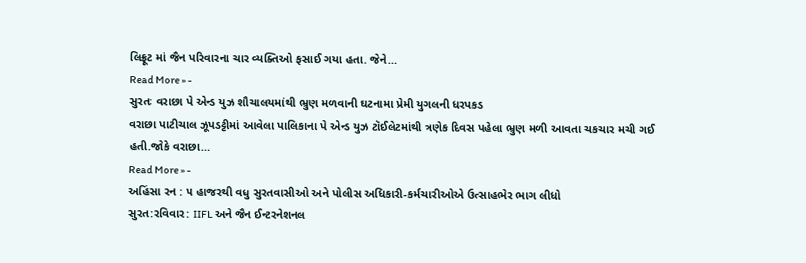લિફ્રૂટ માં જૈન પરિવારના ચાર વ્યક્તિઓ ફસાઈ ગયા હતા. જેને…
Read More » -
સુરતઃ વરાછા પે એન્ડ યુઝ શૌચાલયમાંથી ભ્રુણ મળવાની ઘટનામા પ્રેમી યુગલની ધરપકડ
વરાછા પાટીચાલ ઝૂપડટ્ટીમાં આવેલા પાલિકાના પે એન્ડ યુઝ ટૉઈલેટમાંથી ત્રણેક દિવસ પહેલા ભ્રુણ મળી આવતા ચકચાર મચી ગઈ હતી.જોકે વરાછા…
Read More » -
અહિંસા રન : ૫ હાજરથી વધુ સુરતવાસીઓ અને પોલીસ અધિકારી-કર્મચારીઓએ ઉત્સાહભેર ભાગ લીધો
સુરત:રવિવાર: IIFL અને જૈન ઈન્ટરનેશનલ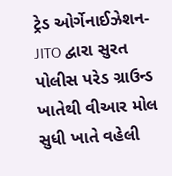ટ્રેડ ઓર્ગેનાઈઝેશન- JITO દ્વારા સુરત પોલીસ પરેડ ગ્રાઉન્ડ ખાતેથી વીઆર મોલ સુધી ખાતે વહેલી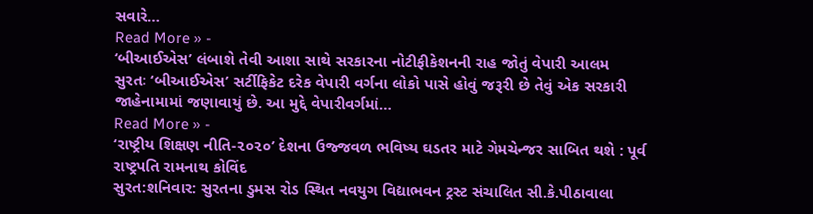સવારે…
Read More » -
‘બીઆઈએસ’ લંબાશે તેવી આશા સાથે સરકારના નોટીફીકેશનની રાહ જોતું વેપારી આલમ
સુરતઃ ‘બીઆઈએસ’ સર્ટીફિકેટ દરેક વેપારી વર્ગના લોકો પાસે હોવું જરૂરી છે તેવું એક સરકારી જાહેનામામાં જણાવાયું છે. આ મુદ્દે વેપારીવર્ગમાં…
Read More » -
‘રાષ્ટ્રીય શિક્ષણ નીતિ-૨૦૨૦’ દેશના ઉજ્જવળ ભવિષ્ય ઘડતર માટે ગેમચેન્જર સાબિત થશે : પૂર્વ રાષ્ટ્રપતિ રામનાથ કોવિંદ
સુરત:શનિવાર: સુરતના ડુમસ રોડ સ્થિત નવયુગ વિદ્યાભવન ટ્રસ્ટ સંચાલિત સી.કે.પીઠાવાલા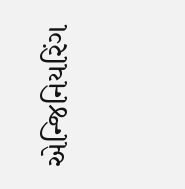એન્જિનિયરિંગ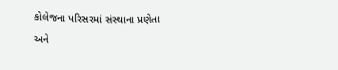કોલેજના પરિસરમાં સંસ્થાના પ્રણેતા અને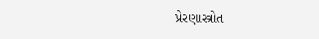પ્રેરણાસ્ત્રોત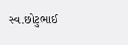સ્વ.છોટુભાઈ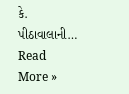કે. પીઠાવાલાની…
Read More »